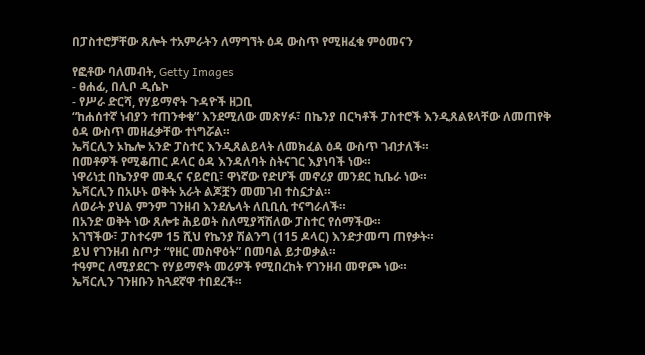በፓስተሮቻቸው ጸሎት ተአምራትን ለማግኘት ዕዳ ውስጥ የሚዘፈቁ ምዕመናን

የፎቶው ባለመብት, Getty Images
- ፀሐፊ, በሊቦ ዲሴኮ
- የሥራ ድርሻ, የሃይማኖት ጉዳዮች ዘጋቢ
“ከሐሰተኛ ነብያን ተጠንቀቁ” እንደሚለው መጽሃፉ፣ በኬንያ በርካቶች ፓስተሮች እንዲጸልዩላቸው ለመጠየቅ ዕዳ ውስጥ መዘፈቃቸው ተነግሯል።
ኤቫርሊን ኦኬሎ አንድ ፓስተር እንዲጸልይላት ለመክፈል ዕዳ ውስጥ ገብታለች።
በመቶዎች የሚቆጠር ዶላር ዕዳ እንዳለባት ስትናገር እያነባች ነው።
ነዋሪነቷ በኬንያዋ መዲና ናይሮቢ፣ ዋነኛው የድሆች መኖሪያ መንደር ኪቤራ ነው።
ኤቫርሊን በአሁኑ ወቅት አራት ልጆቿን መመገብ ተስኗታል።
ለወራት ያህል ምንም ገንዘብ እንደሌላት ለቢቢሲ ተናግራለች።
በአንድ ወቅት ነው ጸሎቱ ሕይወት ስለሚያሻሽለው ፓስተር የሰማችው።
አገኘችው፣ ፓስተሩም 15 ሺህ የኬንያ ሽልንግ (115 ዶላር) እንድታመጣ ጠየቃት።
ይህ የገንዘብ ስጦታ “የዘር መስዋዕት” በመባል ይታወቃል።
ተዓምር ለሚያደርጉ የሃይማኖት መሪዎች የሚበረከት የገንዘብ መዋጮ ነው።
ኤቫርሊን ገንዘቡን ከጓደኛዋ ተበደረች።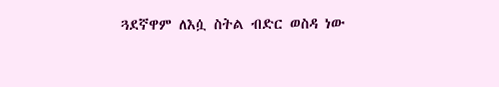ጓደኛዋም ለእሷ ስትል ብድር ወስዳ ነው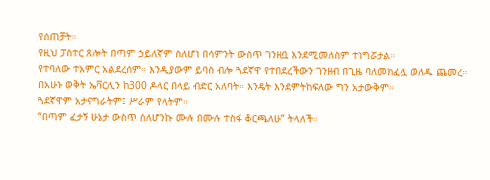የሰጠቻት።
የዚህ ፓስተር ጸሎት በጣም ኃይለኛም ስለሆነ በሳምንት ውስጥ ገንዘቧ እንደሚመለስም ተነግሯታል።
የተባለው ተአምር አልደረሰም። እንዲያውም ይባስ ብሎ ጓደኛዋ የተበደረችውን ገንዘብ በጊዜ ባለመክፈሏ ወለዱ ጨመረ።
በአሁኑ ወቅት ኤቫርሊን ከ300 ዶላር በላይ ብድር አለባት። እንዴት እንደምትከፍለው ግን አታውቅም።
ጓደኛዋም አታናግራትም፤ ሥራም የላትም።
“በጣም ፈታኝ ሁኔታ ውስጥ ስለሆንኩ ሙሉ በሙሉ ተስፋ ቆርጫለሁ” ትላለች።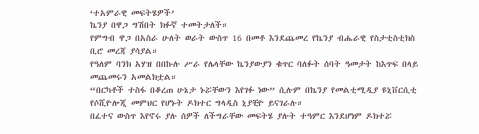‘ተአምራዊ መፍትሄዎች’
ኬንያ በዋጋ ግሽበት ክፉኛ ተመትታለች።
የምግብ ዋጋ በአስራ ሁለት ወራት ውስጥ 16 በመቶ እንደጨመረ የኬንያ ብሔራዊ የስታቲስቲክስ ቢሮ መረጃ ያሳያል።
የዓለም ባንክ አሃዝ በበኩሉ ሥራ የሌላቸው ኬንያውያን ቁጥር ባለፉት ሰባት ዓመታት ከእጥፍ በላይ መጨመሩን አመልክቷል።
“በርካቶች ተስፋ በቆረጠ ሁኔታ ኑሯቸውን እየገፉ ነው” ሲሉም በኬንያ የመልቲሚዲያ ዩኒቨርሲቲ የሶሺዮሎጂ መምህር የሆኑት ዶክተር ግላዲስ ኒያቺዮ ይናገራሉ።
በፈተና ውስጥ እየኖሩ ያሉ ሰዎች ለችግራቸው መፍትሄ ያሉት ተዓምር እንደሆነም ዶክተሯ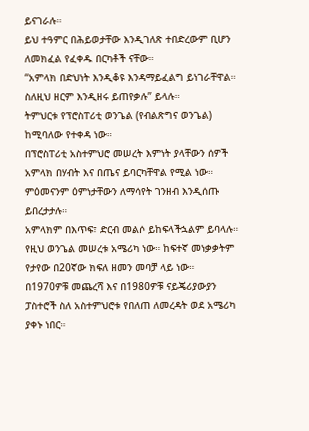ይናገራሉ።
ይህ ተዓምር በሕይወታቸው እንዲገለጽ ተበድረውም ቢሆን ለመክፈል የፈቀዱ በርካቶች ናቸው።
“አምላክ በድህነት እንዲቆዩ እንዳማይፈልግ ይነገራቸዋል። ስለዚህ ዘርም እንዲዘሩ ይጠየቃሉ” ይላሉ።
ትምህርቱ የፕሮስፐሪቲ ወንጌል (የብልጽግና ወንጌል) ከሚባለው የተቀዳ ነው።
በፕሮስፐሪቲ አስተምህሮ መሠረት እምነት ያላቸውን ሰዎች አምላክ በሃብት እና በጤና ይባርካቸዋል የሚል ነው። ምዕመናንም ዕምነታቸውን ለማሳየት ገንዘብ እንዲሰጡ ይበረታታሉ።
አምላክም በእጥፍ፣ ድርብ መልሶ ይከፍላችኋልም ይባላሉ።
የዚህ ወንጌል መሠረቱ አሜሪካ ነው። ከፍተኛ መነቃቃትም የታየው በ20ኛው ክፍለ ዘመን መባቻ ላይ ነው።
በ1970ዎቹ መጨረሻ እና በ1980ዎቹ ናይጄሪያውያን ፓስተሮች ስለ አስተምህሮቱ የበለጠ ለመረዳት ወደ አሜሪካ ያቀኑ ነበር።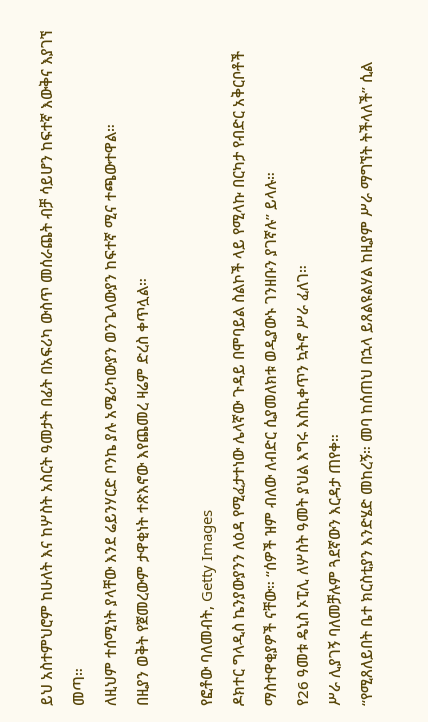ይህ አስተምህሮም ከሁለት እና ከሦስት አስርት ዓመታት በፊት በአፍሪካ ውስጥ መሰራጨት ብቻ ሳይሆን ከፍተኛ እውቅና እያገኘ መጣ።
ለዚህም ተሰሚነት ያላቸው እንደ ሬይንሃርድ ቦንኬ ያሉ አሜሪካውያን ወንጌላውያን ከፍተኛ ሚና ተጫውተዋል።
በዚያን ወቅት የጀመረውም ታዋቂነት ተጽእኖው እየጨመረ ዛሬም ድረስ ቀጥሏል።

የፎቶው ባለመብት, Getty Images
ዶክተር ግላዲስ ኬንያውያንን ለዕዳ የሚፈታተነው ሌላኛው ጉዳይ በሞባይል ስልኮች ላይ የሚላኩ በርካታ የብድር አቅርቦቶች ማስተዋቂያዎች ናቸው። “ሰዎች ዝም ብለው ለብድር ሲያመለክቱ ወዲያውኑ ገንዘቡን ያገኛሉ” ይላሉ።
የ26 ዓመቱ ዴኒስ ኦፒሊ ለሦስት ዓመት ያህል እግሩ እስኪቀጥን ኳትኖ ሥራ ፈለገ።
ሥራ ሊያገኝ ባለመቻሉም ጓደኛውን እርዳታ ጠየቀ።
“የሚጸለይበት ቤተ ክርስቲያን እንድሄድ መከረኝ። መባ ከሰጠህ በኋላ ይጸልዩልሃል ከዚያም ሥራ ማግኘት ትችላለች” ሲል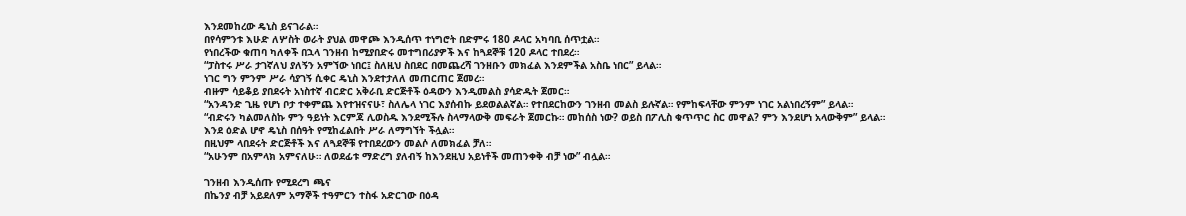እንደመከረው ዴኒስ ይናገራል።
በየሳምንቱ እሁድ ለሦስት ወራት ያህል መዋጮ እንዲሰጥ ተነግሮት በድምሩ 180 ዶላር አካባቢ ሰጥቷል።
የነበረችው ቁጠባ ካለቀች በኋላ ገንዘብ ከሚያበድሩ መተግበሪያዎች እና ከጓደኞቹ 120 ዶላር ተበደረ።
“ፓስተሩ ሥራ ታገኛለህ ያለኝን አምኘው ነበር፤ ስለዚህ ስበደር በመጨረሻ ገንዘቡን መክፈል እንደምችል አስቤ ነበር” ይላል።
ነገር ግን ምንም ሥራ ሳያገኝ ሲቀር ዴኒስ እንደተታለለ መጠርጠር ጀመረ።
ብዙም ሳይቆይ ያበደሩት አነስተኛ ብርድር አቅራቢ ድርጅቶች ዕዳውን እንዲመልስ ያሳድዱት ጀመር።
“አንዳንድ ጊዜ የሆነ ቦታ ተቀምጨ እየተዝናናሁ፣ ስለሌላ ነገር እያሰብኩ ይደወልልኛል። የተበደርከውን ገንዘብ መልስ ይሉኛል። የምከፍላቸው ምንም ነገር አልነበረኝም” ይላል።
“ብድሩን ካልመለስኩ ምን ዓይነት እርምጃ ሊወስዱ እንደሚችሉ ስላማላውቅ መፍራት ጀመርኩ። መከሰስ ነው? ወይስ በፖሊስ ቁጥጥር ስር መዋል? ምን እንደሆነ አላውቅም” ይላል።
እንደ ዕድል ሆኖ ዴኒስ በሰዓት የሚከፈልበት ሥራ ለማግኘት ችሏል።
በዚህም ላበደሩት ድርጅቶች እና ለጓደኞቹ የተበደረውን መልሶ ለመክፈል ቻለ።
“አሁንም በአምላክ አምናለሁ። ለወደፊቱ ማድረግ ያለብኝ ከእንደዚህ አይነቶች መጠንቀቅ ብቻ ነው” ብሏል።

ገንዘብ እንዲሰጡ የሚደረግ ጫና
በኬንያ ብቻ አይደለም አማኞች ተዓምርን ተስፋ አድርገው በዕዳ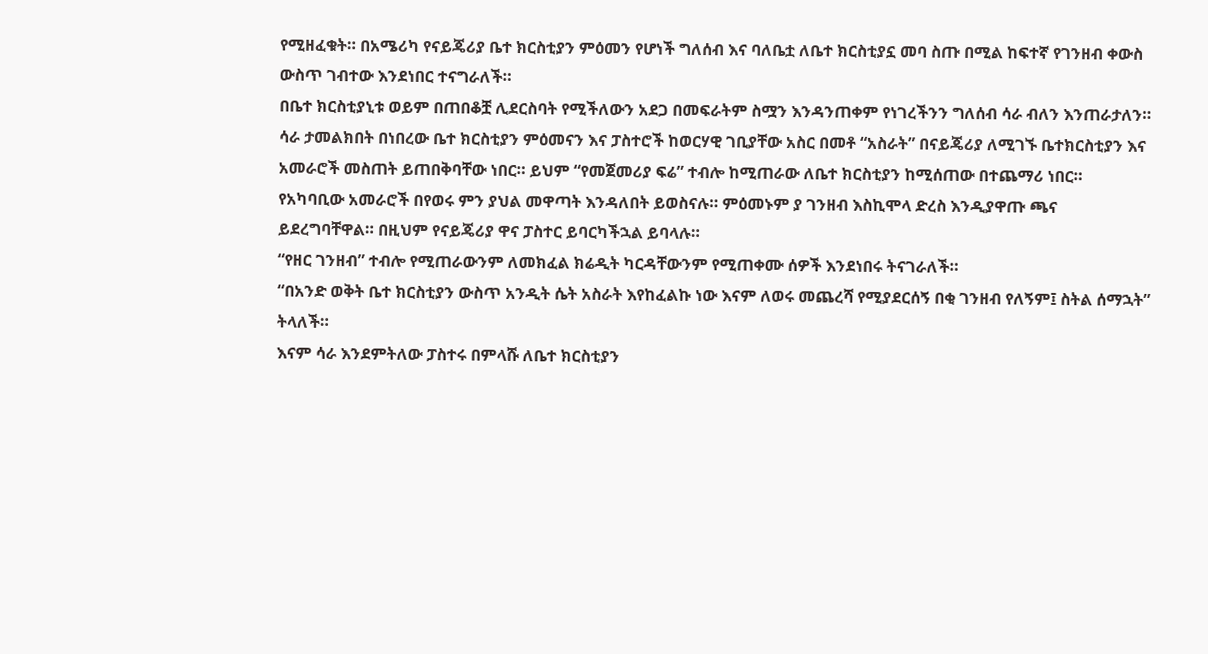የሚዘፈቁት። በአሜሪካ የናይጄሪያ ቤተ ክርስቲያን ምዕመን የሆነች ግለሰብ እና ባለቤቷ ለቤተ ክርስቲያኗ መባ ስጡ በሚል ከፍተኛ የገንዘብ ቀውስ ውስጥ ገብተው እንደነበር ተናግራለች።
በቤተ ክርስቲያኒቱ ወይም በጠበቆቿ ሊደርስባት የሚችለውን አደጋ በመፍራትም ስሟን እንዳንጠቀም የነገረችንን ግለሰብ ሳራ ብለን እንጠራታለን።
ሳራ ታመልክበት በነበረው ቤተ ክርስቲያን ምዕመናን እና ፓስተሮች ከወርሃዊ ገቢያቸው አስር በመቶ “አስራት” በናይጄሪያ ለሚገኙ ቤተክርስቲያን እና አመራሮች መስጠት ይጠበቅባቸው ነበር። ይህም “የመጀመሪያ ፍሬ” ተብሎ ከሚጠራው ለቤተ ክርስቲያን ከሚሰጠው በተጨማሪ ነበር።
የአካባቢው አመራሮች በየወሩ ምን ያህል መዋጣት እንዳለበት ይወስናሉ። ምዕመኑም ያ ገንዘብ እስኪሞላ ድረስ እንዲያዋጡ ጫና ይደረግባቸዋል። በዚህም የናይጄሪያ ዋና ፓስተር ይባርካችኋል ይባላሉ።
“የዘር ገንዘብ” ተብሎ የሚጠራውንም ለመክፈል ክሬዲት ካርዳቸውንም የሚጠቀሙ ሰዎች እንደነበሩ ትናገራለች።
“በአንድ ወቅት ቤተ ክርስቲያን ውስጥ አንዲት ሴት አስራት እየከፈልኩ ነው እናም ለወሩ መጨረሻ የሚያደርሰኝ በቂ ገንዘብ የለኝም፤ ስትል ሰማኋት” ትላለች።
እናም ሳራ እንደምትለው ፓስተሩ በምላሹ ለቤተ ክርስቲያን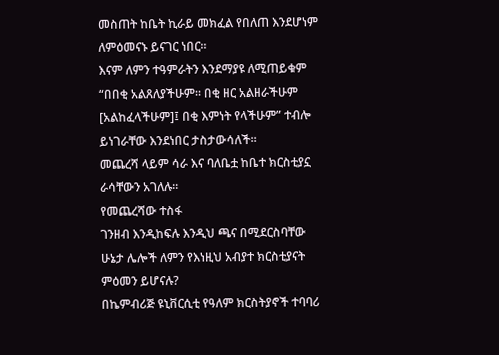መስጠት ከቤት ኪራይ መክፈል የበለጠ እንደሆነም ለምዕመናኑ ይናገር ነበር።
እናም ለምን ተዓምራትን እንደማያዩ ለሚጠይቁም “በበቂ አልጸለያችሁም። በቂ ዘር አልዘራችሁም [አልከፈላችሁም]፤ በቂ እምነት የላችሁም” ተብሎ ይነገራቸው እንደነበር ታስታውሳለች።
መጨረሻ ላይም ሳራ እና ባለቤቷ ከቤተ ክርስቲያኗ ራሳቸውን አገለሉ።
የመጨረሻው ተስፋ
ገንዘብ እንዲከፍሉ እንዲህ ጫና በሚደርስባቸው ሁኔታ ሌሎች ለምን የእነዚህ አብያተ ክርስቲያናት ምዕመን ይሆናሉ?
በኬምብሪጅ ዩኒቨርሲቲ የዓለም ክርስትያኖች ተባባሪ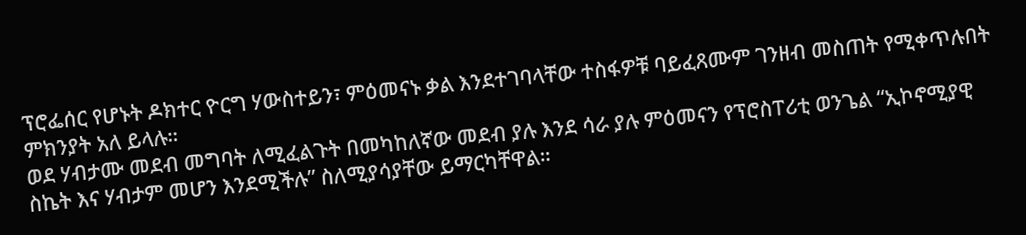ፕሮፌሰር የሆኑት ዶክተር ዮርግ ሃውስተይን፣ ምዕመናኑ ቃል እንደተገባላቸው ተስፋዎቹ ባይፈጸሙም ገንዘብ መስጠት የሚቀጥሉበት ምክንያት አለ ይላሉ።
ወደ ሃብታሙ መደብ መግባት ለሚፈልጉት በመካከለኛው መደብ ያሉ እንደ ሳራ ያሉ ምዕመናን የፕሮስፐሪቲ ወንጌል “ኢኮኖሚያዊ ስኬት እና ሃብታም መሆን እንደሚችሉ” ስለሚያሳያቸው ይማርካቸዋል።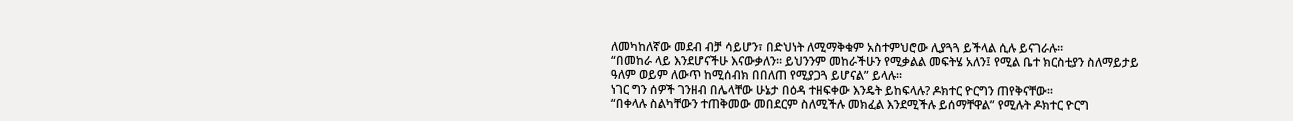ለመካከለኛው መደብ ብቻ ሳይሆን፣ በድህነት ለሚማቅቁም አስተምህሮው ሊያጓጓ ይችላል ሲሉ ይናገራሉ።
“በመከራ ላይ እንደሆናችሁ እናውቃለን። ይህንንም መከራችሁን የሚቃልል መፍትሄ አለን፤ የሚል ቤተ ክርስቲያን ስለማይታይ ዓለም ወይም ለውጥ ከሚሰብክ በበለጠ የሚያጋጓ ይሆናል” ይላሉ።
ነገር ግን ሰዎች ገንዘብ በሌላቸው ሁኔታ በዕዳ ተዘፍቀው እንዴት ይከፍላሉ? ዶክተር ዮርግን ጠየቅናቸው።
“በቀላሉ ስልካቸውን ተጠቅመው መበደርም ስለሚችሉ መክፈል እንደሚችሉ ይሰማቸዋል” የሚሉት ዶክተር ዮርግ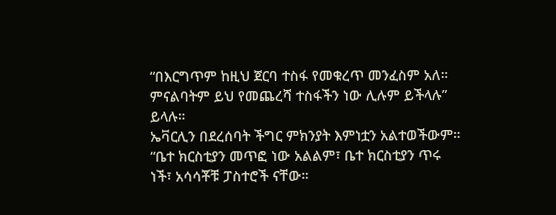“በእርግጥም ከዚህ ጀርባ ተስፋ የመቁረጥ መንፈስም አለ። ምናልባትም ይህ የመጨረሻ ተስፋችን ነው ሊሉም ይችላሉ” ይላሉ።
ኤቫርሊን በደረሰባት ችግር ምክንያት እምነቷን አልተወችውም።
“ቤተ ክርስቲያን መጥፎ ነው አልልም፣ ቤተ ክርስቲያን ጥሩ ነች፣ አሳሳቾቹ ፓስተሮች ናቸው።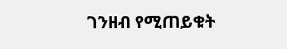ገንዘብ የሚጠይቁት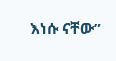እነሱ ናቸው”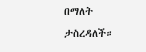በማለት ታስረዳለች።